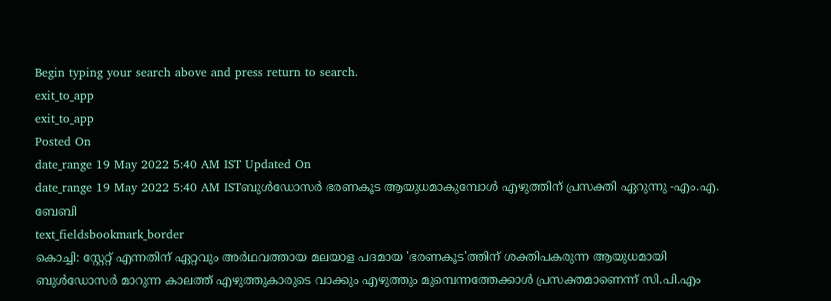Begin typing your search above and press return to search.
exit_to_app
exit_to_app
Posted On
date_range 19 May 2022 5:40 AM IST Updated On
date_range 19 May 2022 5:40 AM ISTബുൾഡോസർ ഭരണകൂട ആയുധമാകുമ്പോൾ എഴുത്തിന് പ്രസക്തി ഏറുന്നു -എം.എ. ബേബി
text_fieldsbookmark_border
കൊച്ചി: സ്റ്റേറ്റ് എന്നതിന് ഏറ്റവും അർഥവത്തായ മലയാള പദമായ 'ഭരണകൂട'ത്തിന് ശക്തിപകരുന്ന ആയുധമായി ബുൾഡോസർ മാറുന്ന കാലത്ത് എഴുത്തുകാരുടെ വാക്കും എഴുത്തും മുമ്പെന്നത്തേക്കാൾ പ്രസക്തമാണെന്ന് സി.പി.എം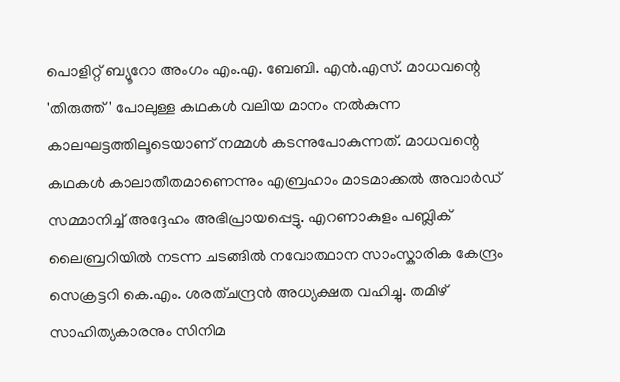പൊളിറ്റ് ബ്യൂറോ അംഗം എം.എ. ബേബി. എൻ.എസ്. മാധവന്റെ 'തിരുത്ത്' പോലുള്ള കഥകൾ വലിയ മാനം നൽകുന്ന കാലഘട്ടത്തിലൂടെയാണ് നമ്മൾ കടന്നുപോകുന്നത്. മാധവന്റെ കഥകൾ കാലാതീതമാണെന്നും എബ്രഹാം മാടമാക്കൽ അവാർഡ് സമ്മാനിച്ച് അദ്ദേഹം അഭിപ്രായപ്പെട്ടു. എറണാകുളം പബ്ലിക് ലൈബ്രറിയിൽ നടന്ന ചടങ്ങിൽ നവോത്ഥാന സാംസ്കാരിക കേന്ദ്രം സെക്രട്ടറി കെ.എം. ശരത്ചന്ദ്രൻ അധ്യക്ഷത വഹിച്ചു. തമിഴ് സാഹിത്യകാരനും സിനിമ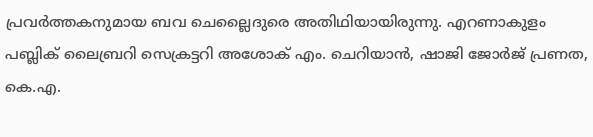പ്രവർത്തകനുമായ ബവ ചെല്ലൈദുരെ അതിഥിയായിരുന്നു. എറണാകുളം പബ്ലിക് ലൈബ്രറി സെക്രട്ടറി അശോക് എം. ചെറിയാൻ, ഷാജി ജോർജ് പ്രണത, കെ.എ.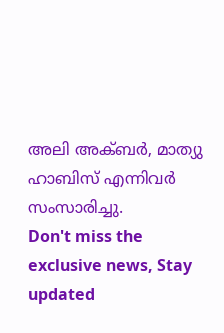അലി അക്ബർ, മാത്യു ഹാബിസ് എന്നിവർ സംസാരിച്ചു.
Don't miss the exclusive news, Stay updated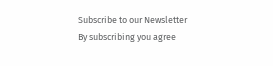Subscribe to our Newsletter
By subscribing you agree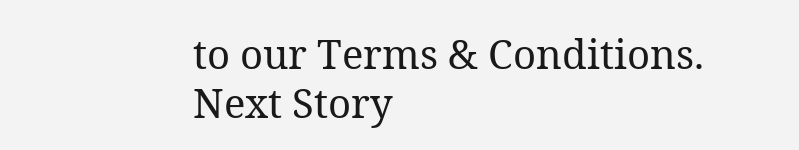to our Terms & Conditions.
Next Story